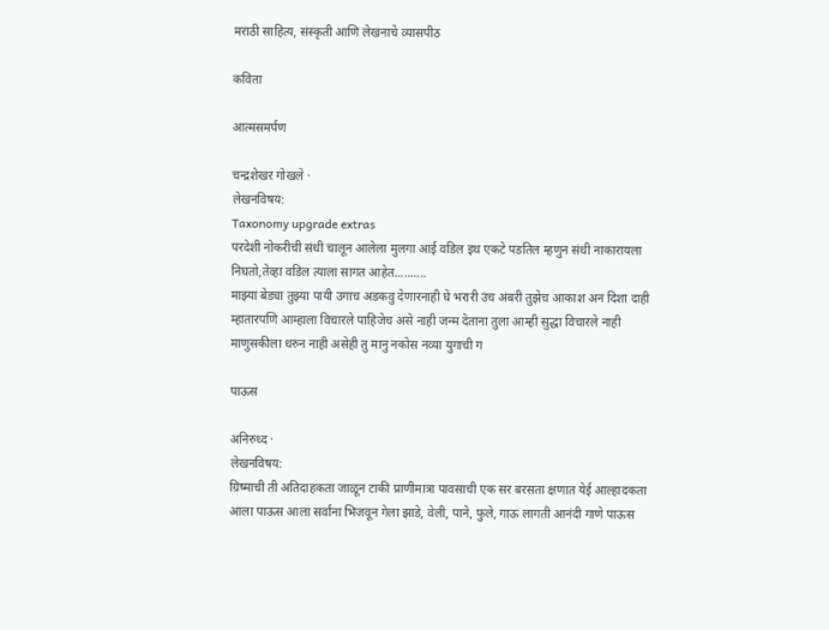मराठी साहित्य, संस्कृती आणि लेखनाचे व्यासपीठ

कविता

आत्मसमर्पण

चन्द्रशेखर गोखले ·
लेखनविषय:
Taxonomy upgrade extras
परदेशी नोकरीची संधी चालून आलेला मुलगा आई वडिल इथ एकटे पडतिल म्हणुन संधी नाकारायला निघतो,तेव्हा वडिल त्याला सागत आहेत..........
माझ्या बेड्या तुझ्या पायी उगाच अडकवु देणारनाही घे भरारी उंच अंबरी तुझेच आकाश अन दिशा दाही म्हातारपणि आम्हाला विचारले पाहिजेच असे नाही जन्म देताना तुला आम्ही सुद्धा विचारले नाही माणुसकीला धरुन नाही असेही तु मानु नकोस नव्या युगाची ग

पाऊस

अनिरुध्द ·
लेखनविषय:
ग्रिष्माची ती अतिदाहकता जाळून टाकी प्राणीमात्रा पावसाची एक सर बरसता क्षणात येई आल्हादकता आला पाऊस आला सर्वांना भिजवून गेला झाडे, वेली, पाने, फुले, गाऊ लागती आनंदी गाणे पाऊस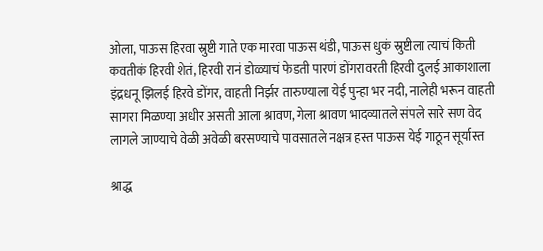ओला, पाऊस हिरवा स्रुष्टी गाते एक मारवा पाऊस थंडी, पाऊस धुकं स्रुष्टीला त्याचं किती कवतीकं हिरवी शेतं, हिरवी रानं डोळ्याचं फेडती पारणं डोंगरावरती हिरवी दुलई आकाशाला इंद्रधनू झिलई हिरवे डोंगर, वाहती निर्झर तारुण्याला येई पुन्हा भर नदी, नालेही भरून वाहती सागरा मिळण्या अधीर असती आला श्रावण, गेला श्रावण भादव्यातले संपले सारे सण वेद लागले जाण्याचे वेळी अवेळी बरसण्याचे पावसातले नक्षत्र हस्त पाऊस येई गाठून सूर्यास्त

श्राद्ध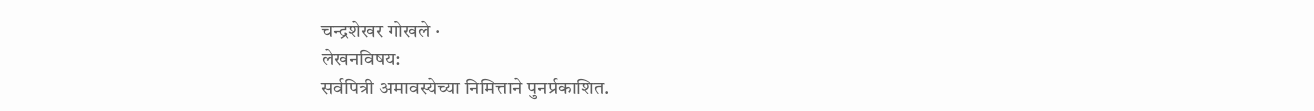चन्द्रशेखर गोखले ·
लेखनविषय:
सर्वपित्री अमावस्येच्या निमित्ताने पुनर्प्रकाशित.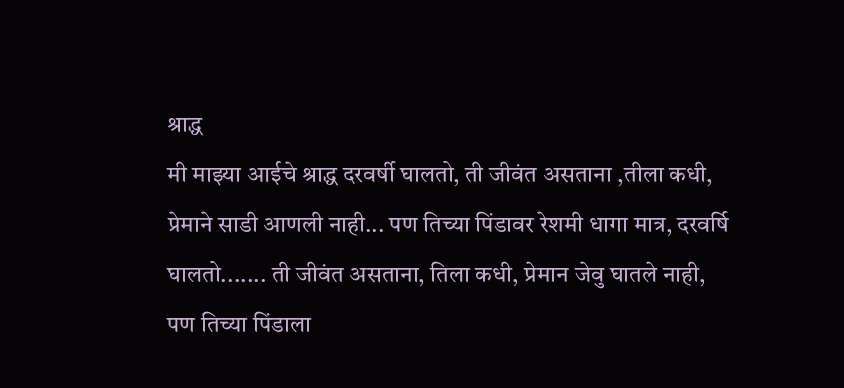श्राद्ध
मी माझ्या आईचे श्राद्ध दरवर्षी घालतो, ती जीवंत असताना ,तीला कधी, प्रेमाने साडी आणली नाही... पण तिच्या पिंडावर रेशमी धागा मात्र, दरवर्षि घालतो....... ती जीवंत असताना, तिला कधी, प्रेमान जेवु घातले नाही, पण तिच्या पिंडाला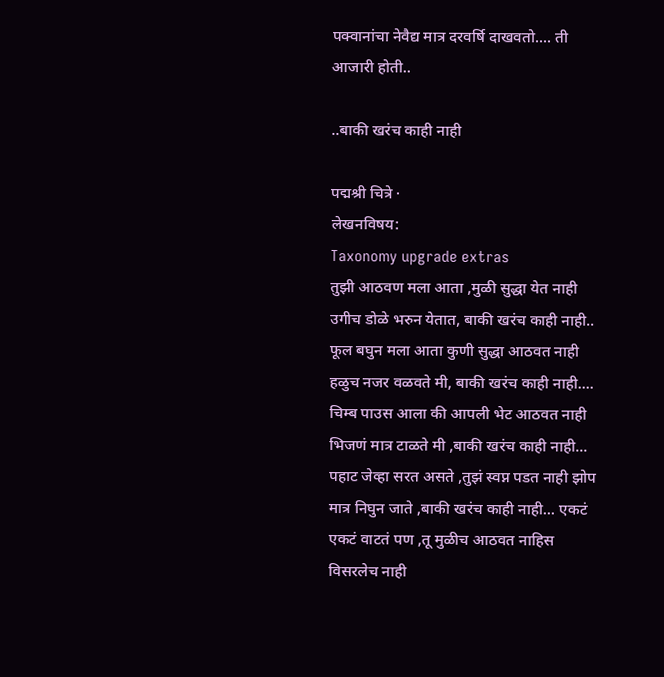पक्वानांचा नेवैद्य मात्र दरवर्षि दाखवतो.... ती आजारी होती..

..बाकी खरंच काही नाही

पद्मश्री चित्रे ·
लेखनविषय:
Taxonomy upgrade extras
तुझी आठवण मला आता ,मुळी सुद्धा येत नाही उगीच डोळे भरुन येतात, बाकी खरंच काही नाही.. फूल बघुन मला आता कुणी सुद्धा आठवत नाही हळुच नजर वळवते मी, बाकी खरंच काही नाही.... चिम्ब पाउस आला की आपली भेट आठवत नाही भिजणं मात्र टाळते मी ,बाकी खरंच काही नाही... पहाट जेव्हा सरत असते ,तुझं स्वप्न पडत नाही झोप मात्र निघुन जाते ,बाकी खरंच काही नाही... एकटं एकटं वाटतं पण ,तू मुळीच आठवत नाहिस विसरलेच नाही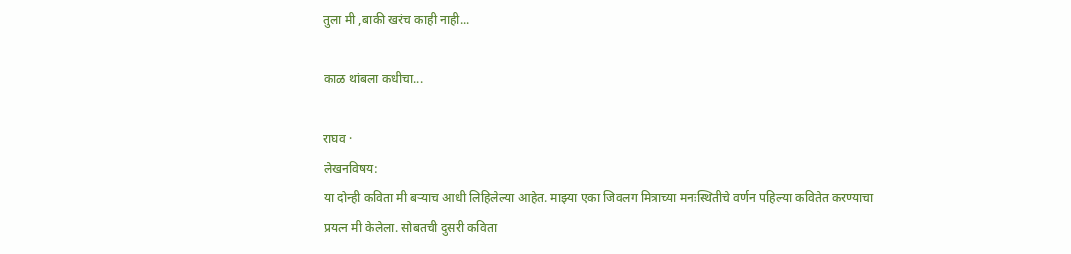तुला मी ,बाकी खरंच काही नाही...

काळ थांबला कधीचा...

राघव ·
लेखनविषय:
या दोन्ही कविता मी बर्‍याच आधी लिहिलेल्या आहेत. माझ्या एका जिवलग मित्राच्या मनःस्थितीचे वर्णन पहिल्या कवितेत करण्याचा प्रयत्न मी केलेला. सोबतची दुसरी कविता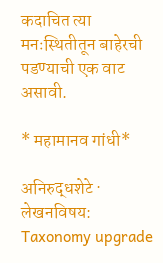कदाचित त्या मनःस्थितीतून बाहेरची पडण्याची एक वाट असावी.

* महामानव गांधी*

अनिरुद्धशेटे ·
लेखनविषय:
Taxonomy upgrade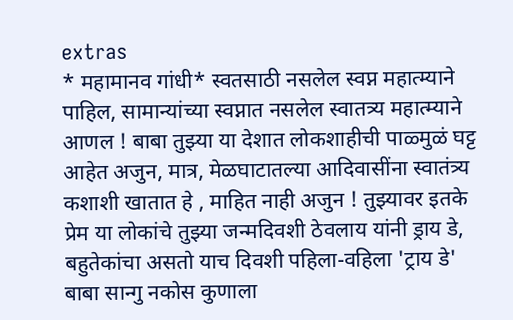extras
* महामानव गांधी* स्वतसाठी नसलेल स्वप्न महात्म्याने पाहिल, सामान्यांच्या स्वप्नात नसलेल स्वातत्र्य महात्म्याने आणल ! बाबा तुझ्या या देशात लोकशाहीची पाळ्मुळं घट्ट आहेत अजुन, मात्र, मेळघाटातल्या आदिवासींना स्वातंत्र्य कशाशी खातात हे , माहित नाही अजुन ! तुझ्यावर इतके प्रेम या लोकांचे तुझ्या जन्मदिवशी ठेवलाय यांनी ड्राय डे, बहुतेकांचा असतो याच दिवशी पहिला-वहिला 'ट्राय डे' बाबा सान्गु नकोस कुणाला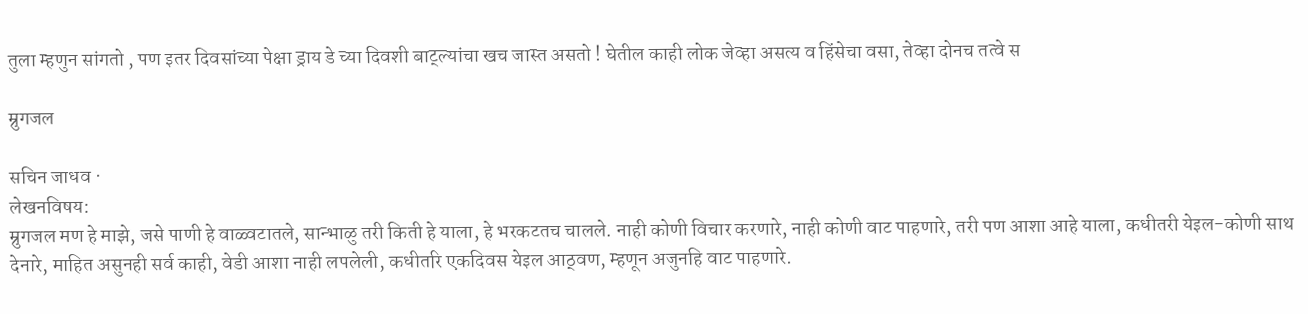तुला म्हणुन सांगतो , पण इतर दिवसांच्या पेक्षा ड्राय डे च्या दिवशी बाट्ल्यांचा खच जास्त असतो ! घेतील काही लोक जेव्हा असत्य व हिंसेचा वसा, तेव्हा दोनच तत्वे स

म्रुगजल

सचिन जाधव ·
लेखनविषय:
म्रुगजल मण हे माझे, जसे पाणी हे वाळ्वटातले, सान्भाळु तरी किती हे याला, हे भरकटतच चालले. नाही कोणी विचार करणारे, नाही कोणी वाट पाहणारे, तरी पण आशा आहे याला, कधीतरी येइल-कोणी साथ देनारे, माहित असुनही सर्व काही, वेडी आशा नाही लपलेली, कधीतरि एकदिवस येइल आठ्वण, म्हणून अजुनहि वाट पाहणारे.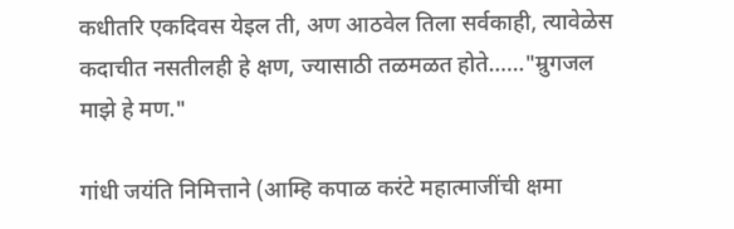कधीतरि एकदिवस येइल ती, अण आठवेल तिला सर्वकाही, त्यावेळेस कदाचीत नसतीलही हे क्षण, ज्यासाठी तळमळत होते......"म्रुगजल माझे हे मण."

गांधी जयंति निमित्ताने (आम्हि कपाळ करंटे महात्माजींची क्षमा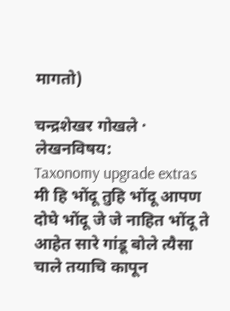मागतो)

चन्द्रशेखर गोखले ·
लेखनविषय:
Taxonomy upgrade extras
मी हि भोंदू तुहि भोंदू आपण दोघे भोंदू जे जे नाहित भोंदू ते आहेत सारे गांडू बोले त्यैसा चाले तयाचि कापून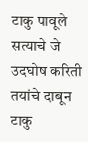टाकु पावूले सत्याचे जे उदघोष करिती तयांचे दाबून टाकु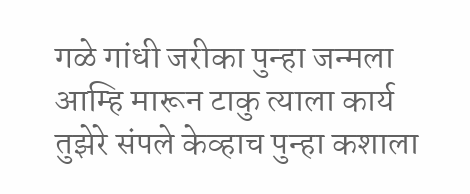गळे गांधी जरीका पुन्हा जन्मला आम्हि मारून टाकु त्याला कार्य तुझेरे संपले केव्हाच पुन्हा कशाला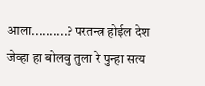आला..........? परतन्त्र होईल देश जेव्हा हा बोलवु तुला रे पुन्हा सत्य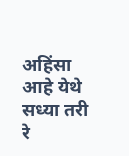अहिंसा आहे येथे सध्या तरी रे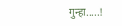गुन्हा.....!